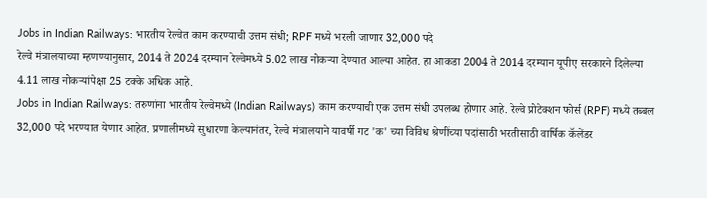Jobs in Indian Railways: भारतीय रेल्वेत काम करण्याची उत्तम संधी; RPF मध्ये भरली जाणार 32,000 पदे
रेल्वे मंत्रालयाच्या म्हणण्यानुसार, 2014 ते 2024 दरम्यान रेल्वेमध्ये 5.02 लाख नोकऱ्या देण्यात आल्या आहेत. हा आकडा 2004 ते 2014 दरम्यान यूपीए सरकारने दिलेल्या 4.11 लाख नोकऱ्यांपेक्षा 25 टक्के अधिक आहे.
Jobs in Indian Railways: तरुणांना भारतीय रेल्वेमध्ये (Indian Railways) काम करण्याची एक उत्तम संधी उपलब्ध होणार आहे. रेल्वे प्रोटेक्शन फोर्स (RPF) मध्ये तब्बल 32,000 पदे भरण्यात येणार आहेत. प्रणालीमध्ये सुधारणा केल्यानंतर, रेल्वे मंत्रालयाने यावर्षी गट 'क' च्या विविध श्रेणींच्या पदांसाठी भरतीसाठी वार्षिक कॅलेंडर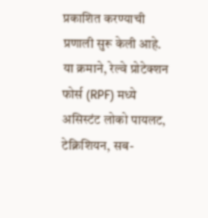प्रकाशित करण्याची प्रणाली सुरू केली आहे. या क्रमाने, रेल्वे प्रोटेक्शन फोर्स (RPF) मध्ये असिस्टंट लोको पायलट, टेक्निशियन, सब-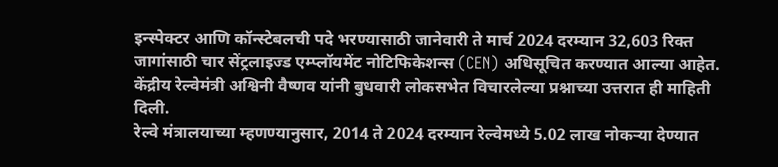इन्स्पेक्टर आणि कॉन्स्टेबलची पदे भरण्यासाठी जानेवारी ते मार्च 2024 दरम्यान 32,603 रिक्त जागांसाठी चार सेंट्रलाइज्ड एम्प्लॉयमेंट नोटिफिकेशन्स (CEN) अधिसूचित करण्यात आल्या आहेत. केंद्रीय रेल्वेमंत्री अश्विनी वैष्णव यांनी बुधवारी लोकसभेत विचारलेल्या प्रश्नाच्या उत्तरात ही माहिती दिली.
रेल्वे मंत्रालयाच्या म्हणण्यानुसार, 2014 ते 2024 दरम्यान रेल्वेमध्ये 5.02 लाख नोकऱ्या देण्यात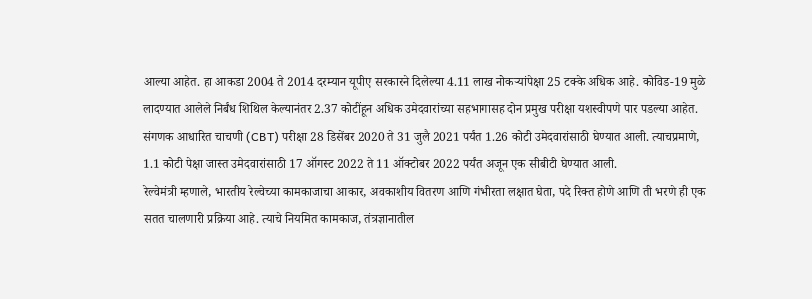आल्या आहेत. हा आकडा 2004 ते 2014 दरम्यान यूपीए सरकारने दिलेल्या 4.11 लाख नोकऱ्यांपेक्षा 25 टक्के अधिक आहे. कोविड-19 मुळे लादण्यात आलेले निर्बंध शिथिल केल्यानंतर 2.37 कोटींहून अधिक उमेदवारांच्या सहभागासह दोन प्रमुख परीक्षा यशस्वीपणे पार पडल्या आहेत.
संगणक आधारित चाचणी (CBT) परीक्षा 28 डिसेंबर 2020 ते 31 जुलै 2021 पर्यंत 1.26 कोटी उमेदवारांसाठी घेण्यात आली. त्याचप्रमाणे, 1.1 कोटी पेक्षा जास्त उमेदवारांसाठी 17 ऑगस्ट 2022 ते 11 ऑक्टोबर 2022 पर्यंत अजून एक सीबीटी घेण्यात आली.
रेल्वेमंत्री म्हणाले, भारतीय रेल्वेच्या कामकाजाचा आकार, अवकाशीय वितरण आणि गंभीरता लक्षात घेता, पदे रिक्त होणे आणि ती भरणे ही एक सतत चालणारी प्रक्रिया आहे. त्याचे नियमित कामकाज, तंत्रज्ञानातील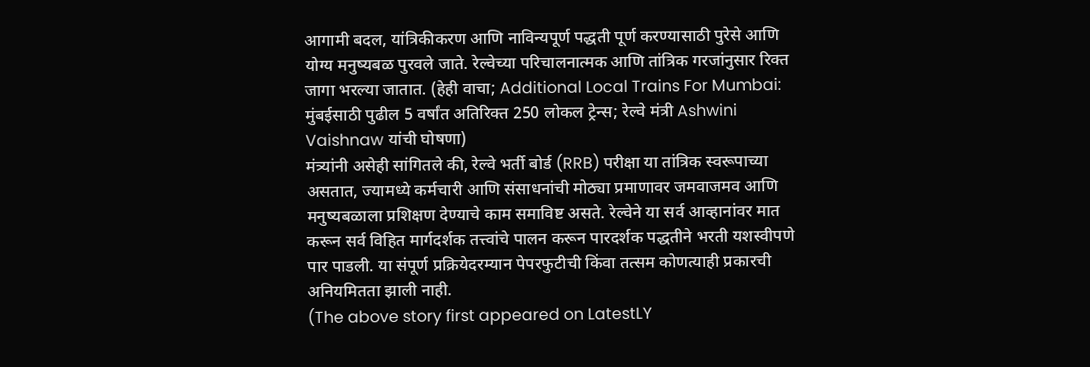आगामी बदल, यांत्रिकीकरण आणि नाविन्यपूर्ण पद्धती पूर्ण करण्यासाठी पुरेसे आणि योग्य मनुष्यबळ पुरवले जाते. रेल्वेच्या परिचालनात्मक आणि तांत्रिक गरजांनुसार रिक्त जागा भरल्या जातात. (हेही वाचा; Additional Local Trains For Mumbai: मुंबईसाठी पुढील 5 वर्षांत अतिरिक्त 250 लोकल ट्रेन्स; रेल्वे मंत्री Ashwini Vaishnaw यांची घोषणा)
मंत्र्यांनी असेही सांगितले की, रेल्वे भर्ती बोर्ड (RRB) परीक्षा या तांत्रिक स्वरूपाच्या असतात, ज्यामध्ये कर्मचारी आणि संसाधनांची मोठ्या प्रमाणावर जमवाजमव आणि मनुष्यबळाला प्रशिक्षण देण्याचे काम समाविष्ट असते. रेल्वेने या सर्व आव्हानांवर मात करून सर्व विहित मार्गदर्शक तत्त्वांचे पालन करून पारदर्शक पद्धतीने भरती यशस्वीपणे पार पाडली. या संपूर्ण प्रक्रियेदरम्यान पेपरफुटीची किंवा तत्सम कोणत्याही प्रकारची अनियमितता झाली नाही.
(The above story first appeared on LatestLY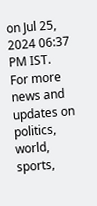on Jul 25, 2024 06:37 PM IST. For more news and updates on politics, world, sports,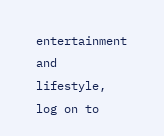entertainment and lifestyle, log on to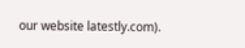our website latestly.com).